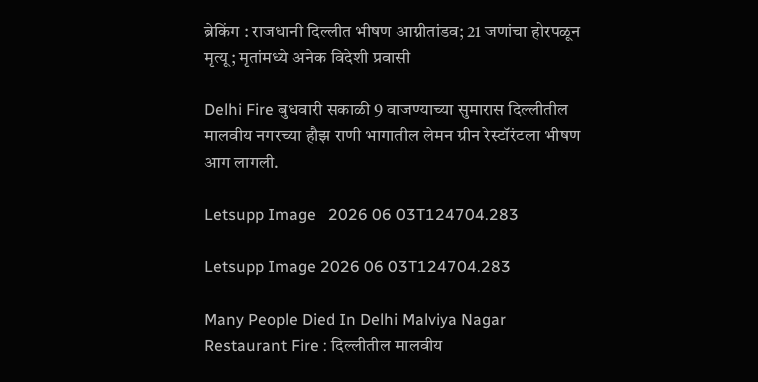ब्रेकिंग : राजधानी दिल्लीत भीषण आग्नीतांडव; 21 जणांचा होरपळून मृत्यू; मृतांमध्ये अनेक विदेशी प्रवासी

Delhi Fire बुधवारी सकाळी 9 वाजण्याच्या सुमारास दिल्लीतील मालवीय नगरच्या हौझ राणी भागातील लेमन ग्रीन रेस्टॉरंटला भीषण आग लागली.

Letsupp Image   2026 06 03T124704.283

Letsupp Image 2026 06 03T124704.283

Many People Died In Delhi Malviya Nagar Restaurant Fire : दिल्लीतील मालवीय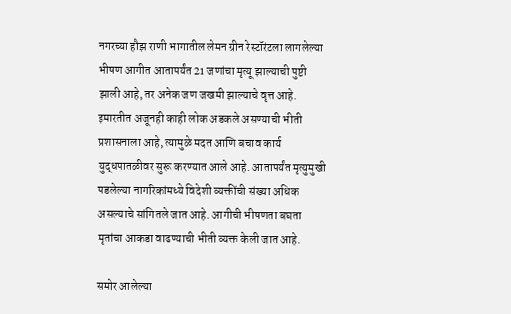नगरच्या हौझ राणी भागातील लेमन ग्रीन रेस्टॉरंटला लागलेल्या भीषण आगीत आतापर्यंत 21 जणांचा मृत्यू झाल्याची पुष्टी झाली आहे, तर अनेक जण जखमी झाल्याचे वृत्त आहे. इमारतीत अजूनही काही लोक अडकले असण्याची भीती प्रशासनाला आहे, त्यामुळे मदत आणि बचाव कार्य युद्धपातळीवर सुरू करण्यात आले आहे. आतापर्यंत मृत्युमुखी पडलेल्या नागरिकांमध्ये विदेशी व्यक्तींची संख्या अधिक असल्याचे सांगितले जात आहे. आगीची भीषणता बघता मृतांचा आकडा वाढण्याची भीती व्यक्त केली जात आहे.

समोर आलेल्या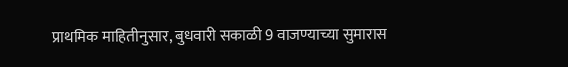प्राथमिक माहितीनुसार, बुधवारी सकाळी 9 वाजण्याच्या सुमारास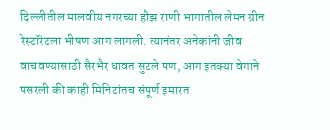दिल्लीतील मालवीय नगरच्या हौझ राणी भागातील लेमन ग्रीन रेस्टॉरंटला भीषण आग लागली. त्यानंतर अनेकांनी जीव वाचवण्यासाठी सैरभैर धावत सुटले पण, आग इतक्या वेगाने पसरली की काही मिनिटांतच संपूर्ण इमारत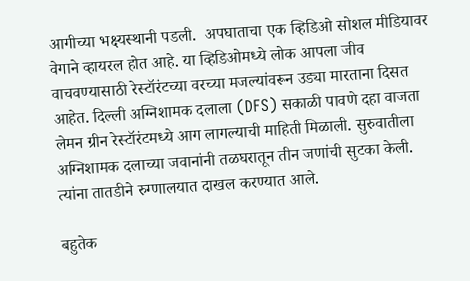आगीच्या भक्ष्यस्थानी पडली.  अपघाताचा एक व्हिडिओ सोशल मीडियावर वेगाने व्हायरल होत आहे. या व्हिडिओमध्ये लोक आपला जीव वाचवण्यासाठी रेस्टॉरंटच्या वरच्या मजल्यांवरून उड्या मारताना दिसत आहेत. दिल्ली अग्निशामक दलाला (DFS) सकाळी पावणे दहा वाजता लेमन ग्रीन रेस्टॉरंटमध्ये आग लागल्याची माहिती मिळाली. सुरुवातीला अग्निशामक दलाच्या जवानांनी तळघरातून तीन जणांची सुटका केली. त्यांना तातडीने रुग्णालयात दाखल करण्यात आले.

बहुतेक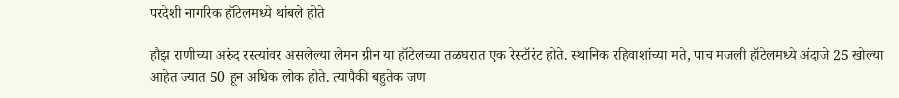परदेशी नागरिक हॉटेलमध्ये थांबले होते

हौझ राणीच्या अरुंद रस्त्यांवर असलेल्या लेमन ग्रीन या हॉटेलच्या तळघरात एक रेस्टॉरंट होते. स्थानिक रहिवाशांच्या मते, पाच मजली हॉटेलमध्ये अंदाजे 25 खोल्या आहेत ज्यात 50 हून अधिक लोक होते. त्यापैकी बहुतेक जण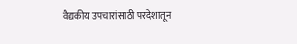वैद्यकीय उपचारांसाठी परदेशातून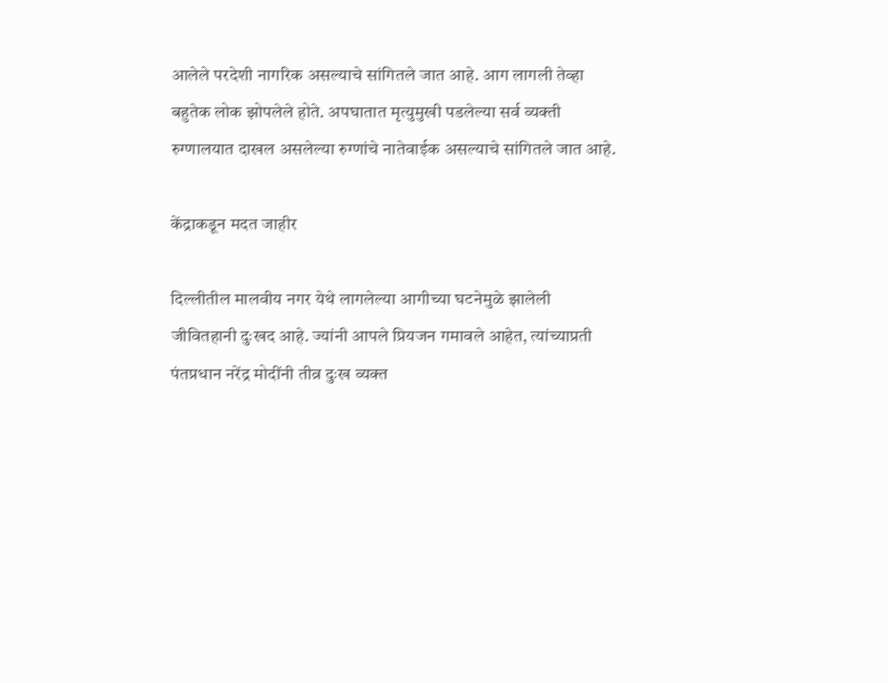आलेले परदेशी नागरिक असल्याचे सांगितले जात आहे. आग लागली तेव्हा बहुतेक लोक झोपलेले होते. अपघातात मृत्युमुखी पडलेल्या सर्व व्यक्ती रुग्णालयात दाखल असलेल्या रुग्णांचे नातेवाईक असल्याचे सांगितले जात आहे.

केंद्राकडून मदत जाहीर

दिल्लीतील मालवीय नगर येथे लागलेल्या आगीच्या घटनेमुळे झालेली जीवितहानी दुःखद आहे. ज्यांनी आपले प्रियजन गमावले आहेत, त्यांच्याप्रती पंतप्रधान नरेंद्र मोदींनी तीव्र दुःख व्यक्त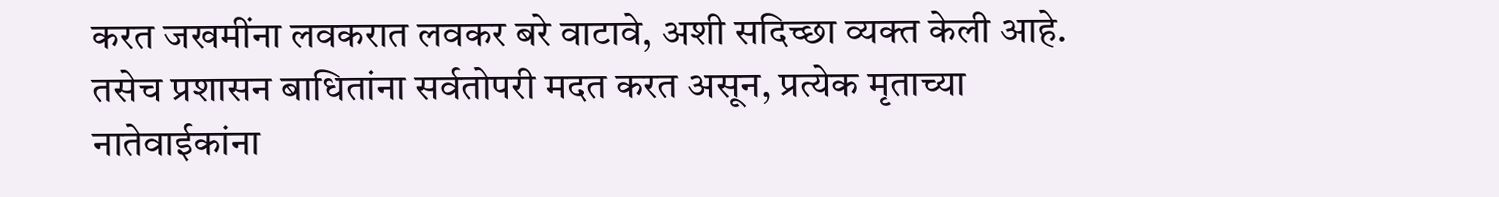करत जखमींना लवकरात लवकर बरे वाटावे, अशी सदिच्छा व्यक्त केली आहे. तसेच प्रशासन बाधितांना सर्वतोपरी मदत करत असून, प्रत्येक मृताच्या नातेवाईकांना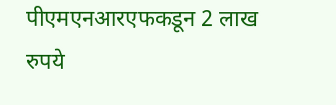पीएमएनआरएफकडून 2 लाख रुपये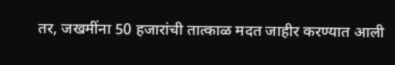तर, जखमींना 50 हजारांची तात्काळ मदत जाहीर करण्यात आली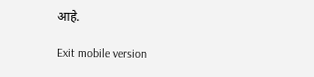आहे.

Exit mobile version